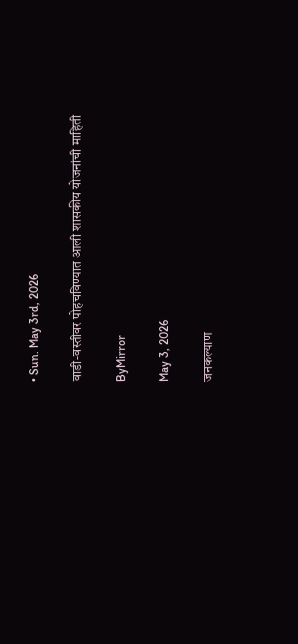• Sun. May 3rd, 2026

वाडी-वस्तीवर पोहचविण्यात आली शासकीय योजनांची माहिती

ByMirror

May 3, 2026

जनकल्याण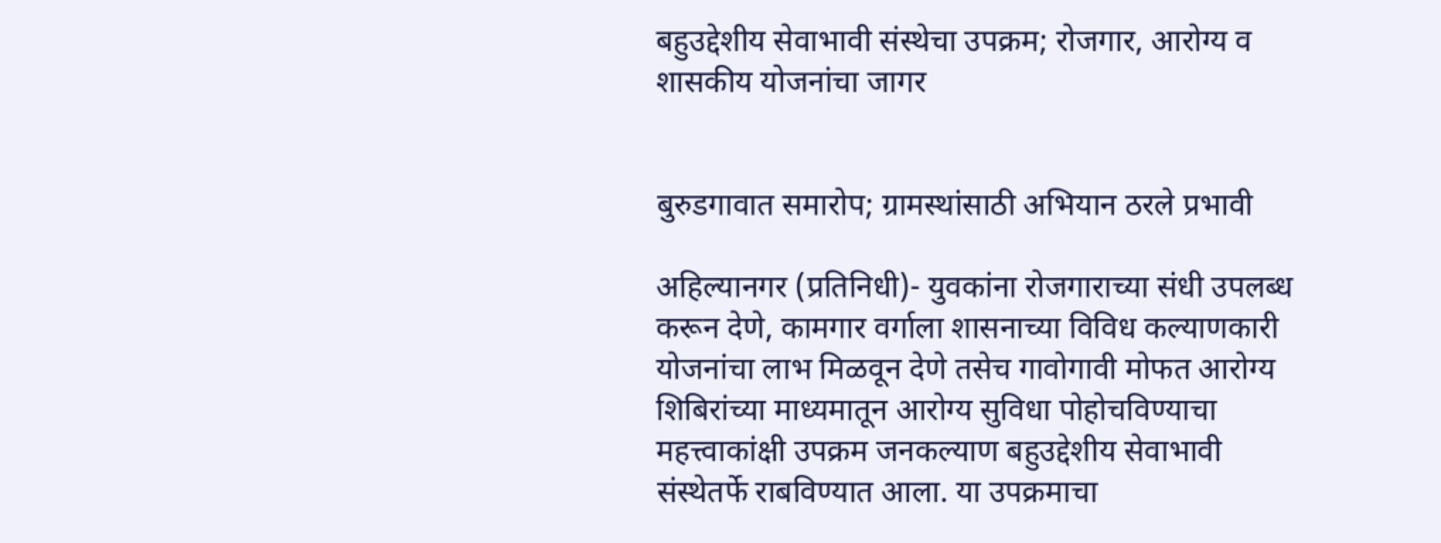बहुउद्देशीय सेवाभावी संस्थेचा उपक्रम; रोजगार, आरोग्य व शासकीय योजनांचा जागर


बुरुडगावात समारोप; ग्रामस्थांसाठी अभियान ठरले प्रभावी

अहिल्यानगर (प्रतिनिधी)- युवकांना रोजगाराच्या संधी उपलब्ध करून देणे, कामगार वर्गाला शासनाच्या विविध कल्याणकारी योजनांचा लाभ मिळवून देणे तसेच गावोगावी मोफत आरोग्य शिबिरांच्या माध्यमातून आरोग्य सुविधा पोहोचविण्याचा महत्त्वाकांक्षी उपक्रम जनकल्याण बहुउद्देशीय सेवाभावी संस्थेतर्फे राबविण्यात आला. या उपक्रमाचा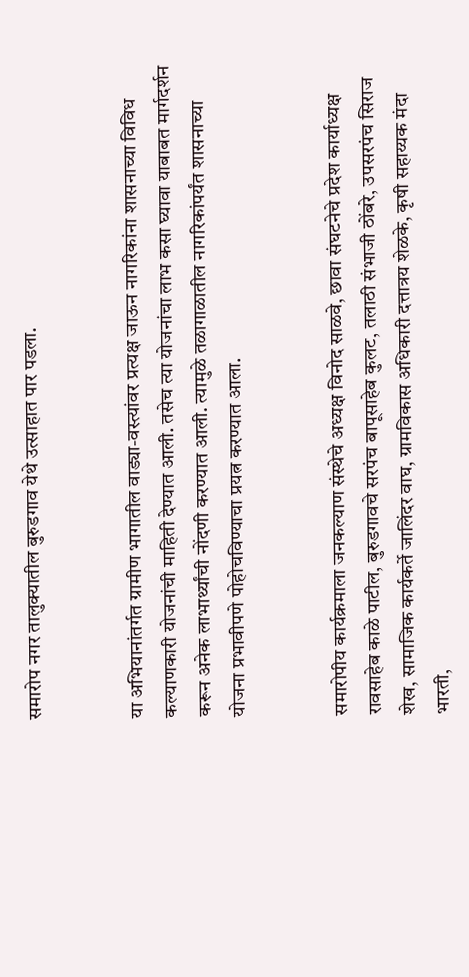समारोप नगर तालुक्यातील बुरुडगाव येथे उत्साहात पार पडला.


या अभियानांतर्गत ग्रामीण भागातील वाड्या-वस्त्यांवर प्रत्यक्ष जाऊन नागरिकांना शासनाच्या विविध कल्याणकारी योजनांची माहिती देण्यात आली. तसेच त्या योजनांचा लाभ कसा घ्यावा याबाबत मार्गदर्शन करून अनेक लाभार्थ्यांची नोंदणी करण्यात आली. त्यामुळे तळागाळातील नागरिकांपर्यंत शासनाच्या योजना प्रभावीपणे पोहोचविण्याचा प्रयत्न करण्यात आला.


समारोपीय कार्यक्रमाला जनकल्याण संस्थेचे अध्यक्ष विनोद साळवे, छावा संघटनेचे प्रदेश कार्याध्यक्ष रावसाहेब काळे पाटील, बुरुडगावचे सरपंच बापूसाहेब कुलट, तलाठी संभाजी ठोंबरे, उपसरपंच सिराज शेख, सामाजिक कार्यकर्ते जालिंदर वाघ, ग्रामविकास अधिकारी दत्तात्रय शेळके, कृषी सहाय्यक मंदा भारती,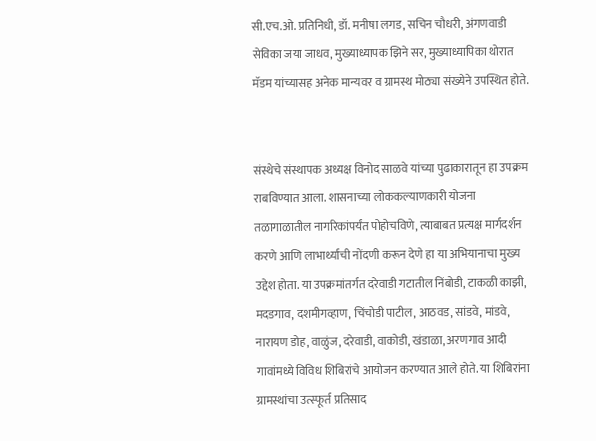सी.एच.ओ. प्रतिनिधी, डॉ. मनीषा लगड, सचिन चौधरी, अंगणवाडी सेविका जया जाधव, मुख्याध्यापक झिने सर, मुख्याध्यापिका थोरात मॅडम यांच्यासह अनेक मान्यवर व ग्रामस्थ मोठ्या संख्येने उपस्थित होते.


संस्थेचे संस्थापक अध्यक्ष विनोद साळवे यांच्या पुढाकारातून हा उपक्रम राबविण्यात आला. शासनाच्या लोककल्याणकारी योजना तळागाळातील नागरिकांपर्यंत पोहोचविणे, त्याबाबत प्रत्यक्ष मार्गदर्शन करणे आणि लाभार्थ्यांची नोंदणी करून देणे हा या अभियानाचा मुख्य उद्देश होता. या उपक्रमांतर्गत दरेवाडी गटातील निंबोडी, टाकळी काझी, मदडगाव, दशमीगव्हाण, चिंचोडी पाटील, आठवड, सांडवे, मांडवे, नारायण डोह, वाळुंज, दरेवाडी, वाकोडी, खंडाळा, अरणगाव आदी गावांमध्ये विविध शिबिरांचे आयोजन करण्यात आले होते. या शिबिरांना ग्रामस्थांचा उत्स्फूर्त प्रतिसाद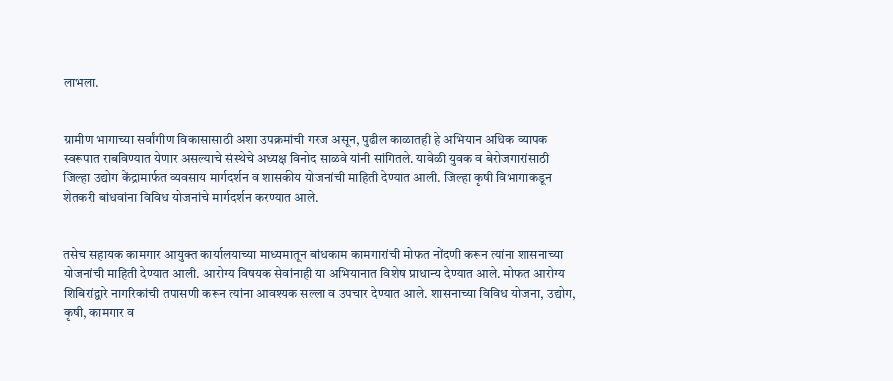लाभला.


ग्रामीण भागाच्या सर्वांगीण विकासासाठी अशा उपक्रमांची गरज असून, पुढील काळातही हे अभियान अधिक व्यापक स्वरूपात राबविण्यात येणार असल्याचे संस्थेचे अध्यक्ष विनोद साळवे यांनी सांगितले. यावेळी युवक व बेरोजगारांसाठी जिल्हा उद्योग केंद्रामार्फत व्यवसाय मार्गदर्शन व शासकीय योजनांची माहिती देण्यात आली. जिल्हा कृषी विभागाकडून शेतकरी बांधवांना विविध योजनांचे मार्गदर्शन करण्यात आले.


तसेच सहायक कामगार आयुक्त कार्यालयाच्या माध्यमातून बांधकाम कामगारांची मोफत नोंदणी करून त्यांना शासनाच्या योजनांची माहिती देण्यात आली. आरोग्य विषयक सेवांनाही या अभियानात विशेष प्राधान्य देण्यात आले. मोफत आरोग्य शिबिरांद्वारे नागरिकांची तपासणी करून त्यांना आवश्‍यक सल्ला व उपचार देण्यात आले. शासनाच्या विविध योजना, उद्योग, कृषी, कामगार व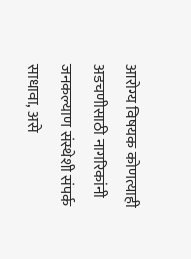आरोग्य विषयक कोणत्याही अडचणीसाठी नागरिकांनी जनकल्याण संस्थेशी संपर्क साधावा, असे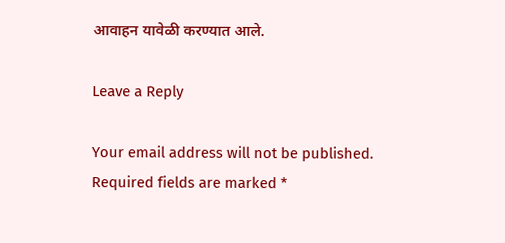आवाहन यावेळी करण्यात आले.

Leave a Reply

Your email address will not be published. Required fields are marked *